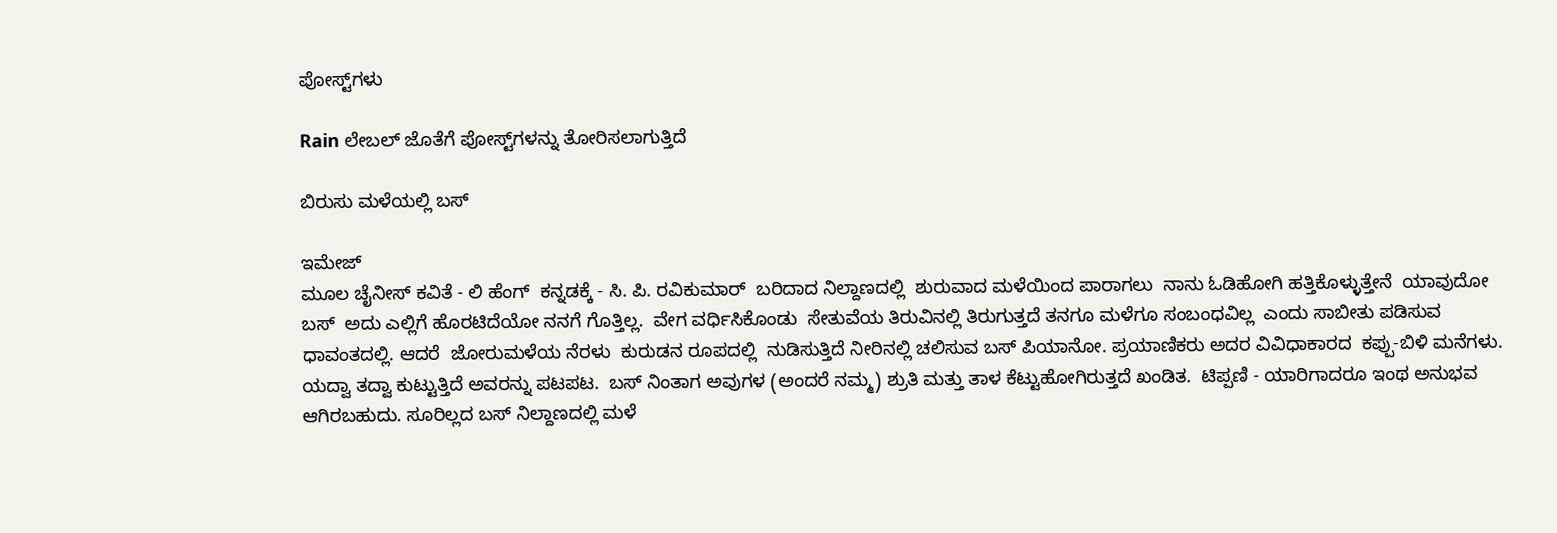ಪೋಸ್ಟ್‌ಗಳು

Rain ಲೇಬಲ್ ಜೊತೆಗೆ ಪೋಸ್ಟ್‌ಗಳನ್ನು ತೋರಿಸಲಾಗುತ್ತಿದೆ

ಬಿರುಸು ಮಳೆಯಲ್ಲಿ ಬಸ್

ಇಮೇಜ್
ಮೂಲ ಚೈನೀಸ್ ಕವಿತೆ - ಲಿ ಹೆಂಗ್  ಕನ್ನಡಕ್ಕೆ - ಸಿ. ಪಿ. ರವಿಕುಮಾರ್  ಬರಿದಾದ ನಿಲ್ದಾಣದಲ್ಲಿ  ಶುರುವಾದ ಮಳೆಯಿಂದ ಪಾರಾಗಲು  ನಾನು ಓಡಿಹೋಗಿ ಹತ್ತಿಕೊಳ್ಳುತ್ತೇನೆ  ಯಾವುದೋ ಬಸ್  ಅದು ಎಲ್ಲಿಗೆ ಹೊರಟಿದೆಯೋ ನನಗೆ ಗೊತ್ತಿಲ್ಲ.  ವೇಗ ವರ್ಧಿಸಿಕೊಂಡು  ಸೇತುವೆಯ ತಿರುವಿನಲ್ಲಿ ತಿರುಗುತ್ತದೆ ತನಗೂ ಮಳೆಗೂ ಸಂಬಂಧವಿಲ್ಲ  ಎಂದು ಸಾಬೀತು ಪಡಿಸುವ ಧಾವಂತದಲ್ಲಿ. ಆದರೆ  ಜೋರುಮಳೆಯ ನೆರಳು  ಕುರುಡನ ರೂಪದಲ್ಲಿ  ನುಡಿಸುತ್ತಿದೆ ನೀರಿನಲ್ಲಿ ಚಲಿಸುವ ಬಸ್ ಪಿಯಾನೋ. ಪ್ರಯಾಣಿಕರು ಅದರ ವಿವಿಧಾಕಾರದ  ಕಪ್ಪು-ಬಿಳಿ ಮನೆಗಳು. ಯದ್ವಾ ತದ್ವಾ ಕುಟ್ಟುತ್ತಿದೆ ಅವರನ್ನು ಪಟಪಟ.  ಬಸ್ ನಿಂತಾಗ ಅವುಗಳ (ಅಂದರೆ ನಮ್ಮ) ಶ್ರುತಿ ಮತ್ತು ತಾಳ ಕೆಟ್ಟುಹೋಗಿರುತ್ತದೆ ಖಂಡಿತ.  ಟಿಪ್ಪಣಿ - ಯಾರಿಗಾದರೂ ಇಂಥ ಅನುಭವ ಆಗಿರಬಹುದು. ಸೂರಿಲ್ಲದ ಬಸ್ ನಿಲ್ದಾಣದಲ್ಲಿ ಮಳೆ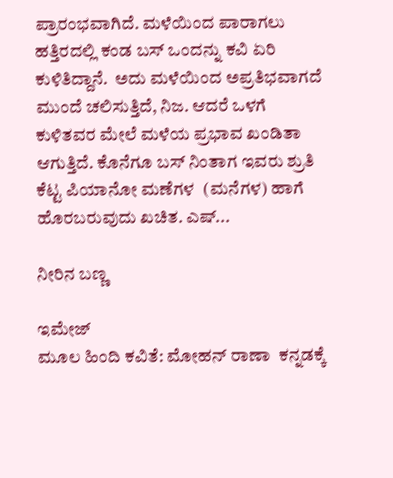ಪ್ರಾರಂಭವಾಗಿದೆ. ಮಳೆಯಿಂದ ಪಾರಾಗಲು ಹತ್ತಿರದಲ್ಲಿ ಕಂಡ ಬಸ್ ಒಂದನ್ನು ಕವಿ ಏರಿ ಕುಳಿತಿದ್ದಾನೆ.  ಅದು ಮಳೆಯಿಂದ ಅಪ್ರತಿಭವಾಗದೆ ಮುಂದೆ ಚಲಿಸುತ್ತಿದೆ, ನಿಜ. ಆದರೆ ಒಳಗೆ ಕುಳಿತವರ ಮೇಲೆ ಮಳೆಯ ಪ್ರಭಾವ ಖಂಡಿತಾ ಆಗುತ್ತಿದೆ. ಕೊನೆಗೂ ಬಸ್ ನಿಂತಾಗ ಇವರು ಶ್ರುತಿ ಕೆಟ್ಟ ಪಿಯಾನೋ ಮಣೆಗಳ  (ಮನೆಗಳ) ಹಾಗೆ ಹೊರಬರುವುದು ಖಚಿತ. ಎಷ್...

ನೀರಿನ ಬಣ್ಣ

ಇಮೇಜ್
ಮೂಲ ಹಿಂದಿ ಕವಿತೆ: ಮೋಹನ್ ರಾಣಾ  ಕನ್ನಡಕ್ಕೆ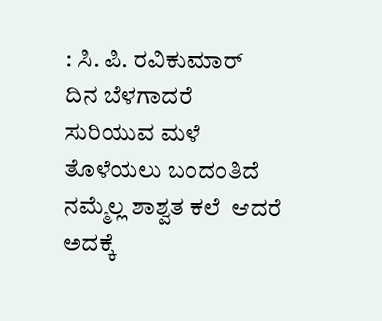: ಸಿ. ಪಿ. ರವಿಕುಮಾರ್  ದಿನ ಬೆಳಗಾದರೆ ಸುರಿಯುವ ಮಳೆ   ತೊಳೆಯಲು ಬಂದಂತಿದೆ ನಮ್ಮೆಲ್ಲ ಶಾಶ್ವತ ಕಲೆ  ಆದರೆ ಅದಕ್ಕೆ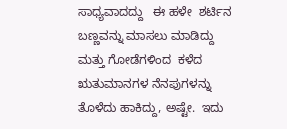ಸಾಧ್ಯವಾದದ್ದು   ಈ ಹಳೇ  ಶರ್ಟಿನ ಬಣ್ಣವನ್ನು ಮಾಸಲು ಮಾಡಿದ್ದು ಮತ್ತು ಗೋಡೆಗಳಿಂದ  ಕಳೆದ ಋತುಮಾನಗಳ ನೆನಪುಗಳನ್ನು  ತೊಳೆದು ಹಾಕಿದ್ದು, ಅಷ್ಟೇ.  ಇದು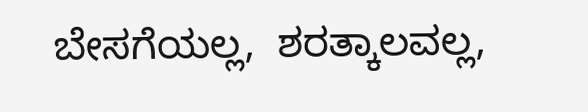ಬೇಸಗೆಯಲ್ಲ,  ಶರತ್ಕಾಲವಲ್ಲ,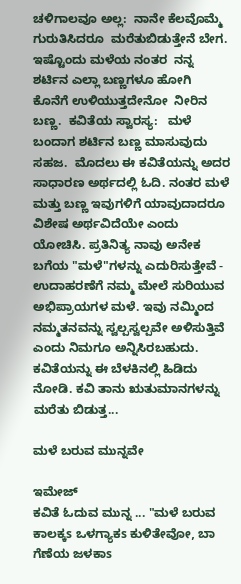ಚಳಿಗಾಲವೂ ಅಲ್ಲ:  ನಾನೇ ಕೆಲವೊಮ್ಮೆ ಗುರುತಿಸಿದರೂ  ಮರೆತುಬಿಡುತ್ತೇನೆ ಬೇಗ.  ಇಷ್ಟೊಂದು ಮಳೆಯ ನಂತರ  ನನ್ನ ಶರ್ಟಿನ ಎಲ್ಲಾ ಬಣ್ಣಗಳೂ ಹೋಗಿ  ಕೊನೆಗೆ ಉಳಿಯುತ್ತದೇನೋ  ನೀರಿನ ಬಣ್ಣ.  ಕವಿತೆಯ ಸ್ವಾರಸ್ಯ:   ಮಳೆ ಬಂದಾಗ ಶರ್ಟಿನ ಬಣ್ಣ ಮಾಸುವುದು ಸಹಜ.  ಮೊದಲು ಈ ಕವಿತೆಯನ್ನು ಅದರ ಸಾಧಾರಣ ಅರ್ಥದಲ್ಲಿ ಓದಿ. ನಂತರ ಮಳೆ ಮತ್ತು ಬಣ್ಣ ಇವುಗಳಿಗೆ ಯಾವುದಾದರೂ ವಿಶೇಷ ಅರ್ಥವಿದೆಯೇ ಎಂದು ಯೋಚಿಸಿ. ಪ್ರತಿನಿತ್ಯ ನಾವು ಅನೇಕ ಬಗೆಯ "ಮಳೆ"ಗಳನ್ನು ಎದುರಿಸುತ್ತೇವೆ - ಉದಾಹರಣೆಗೆ ನಮ್ಮ ಮೇಲೆ ಸುರಿಯುವ ಅಭಿಪ್ರಾಯಗಳ ಮಳೆ. ಇವು ನಮ್ಮಿಂದ ನಮ್ಮತನವನ್ನು ಸ್ವಲ್ಪಸ್ವಲ್ಪವೇ ಅಳಿಸುತ್ತಿವೆ ಎಂದು ನಿಮಗೂ ಅನ್ನಿಸಿರಬಹುದು. ಕವಿತೆಯನ್ನು ಈ ಬೆಳಕಿನಲ್ಲಿ ಹಿಡಿದು ನೋಡಿ. ಕವಿ ತಾನು ಋತುಮಾನಗಳನ್ನು ಮರೆತು ಬಿಡುತ್ತ...

ಮಳೆ ಬರುವ ಮುನ್ನವೇ

ಇಮೇಜ್
ಕವಿತೆ ಓದುವ ಮುನ್ನ ... "ಮಳೆ ಬರುವ ಕಾಲಕ್ಕs ಒಳಗ್ಯಾಕs ಕುಳಿತೇವೋ, ಬಾ ಗೆಣೆಯ ಜಳಕಾs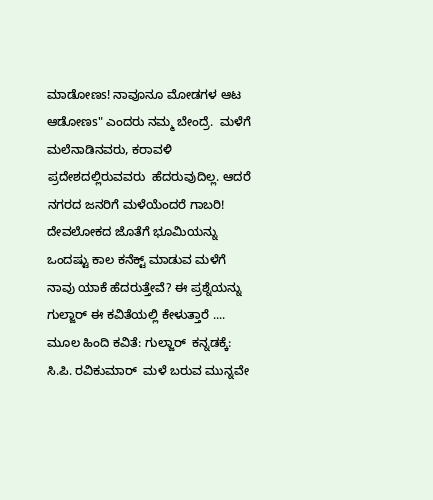ಮಾಡೋಣs! ನಾವೂನೂ ಮೋಡಗಳ ಆಟ ಆಡೋಣs" ಎಂದರು ನಮ್ಮ ಬೇಂದ್ರೆ.  ಮಳೆಗೆ ಮಲೆನಾಡಿನವರು, ಕರಾವಳಿ ಪ್ರದೇಶದಲ್ಲಿರುವವರು  ಹೆದರುವುದಿಲ್ಲ. ಆದರೆ ನಗರದ ಜನರಿಗೆ ಮಳೆಯೆಂದರೆ ಗಾಬರಿ! ದೇವಲೋಕದ ಜೊತೆಗೆ ಭೂಮಿಯನ್ನು ಒಂದಷ್ಟು ಕಾಲ ಕನೆಕ್ಟ್ ಮಾಡುವ ಮಳೆಗೆ ನಾವು ಯಾಕೆ ಹೆದರುತ್ತೇವೆ? ಈ ಪ್ರಶ್ನೆಯನ್ನು ಗುಲ್ಜಾರ್ ಈ ಕವಿತೆಯಲ್ಲಿ ಕೇಳುತ್ತಾರೆ .... ಮೂಲ ಹಿಂದಿ ಕವಿತೆ: ಗುಲ್ಜಾರ್  ಕನ್ನಡಕ್ಕೆ: ಸಿ.ಪಿ. ರವಿಕುಮಾರ್  ಮಳೆ ಬರುವ ಮುನ್ನವೇ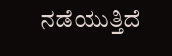ನಡೆಯುತ್ತಿದೆ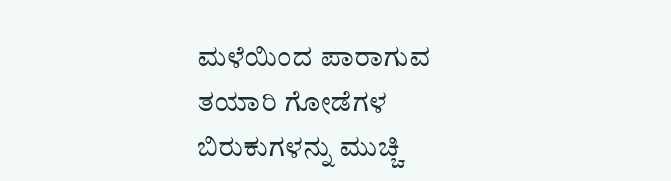ಮಳೆಯಿಂದ ಪಾರಾಗುವ ತಯಾರಿ ಗೋಡೆಗಳ ಬಿರುಕುಗಳನ್ನು ಮುಚ್ಚಿ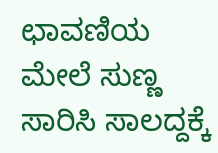ಛಾವಣಿಯ ಮೇಲೆ ಸುಣ್ಣ ಸಾರಿಸಿ ಸಾಲದ್ದಕ್ಕೆ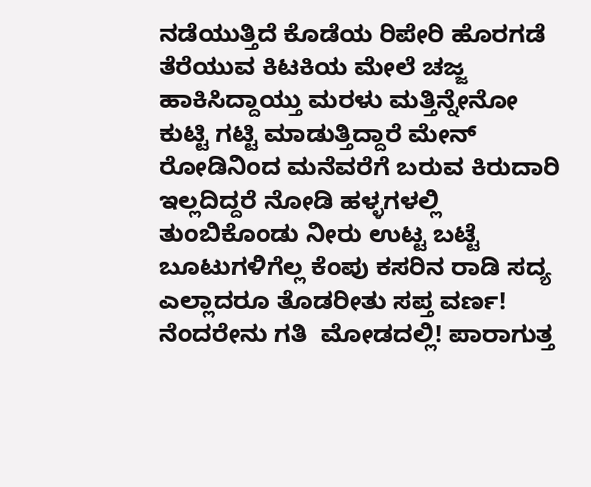ನಡೆಯುತ್ತಿದೆ ಕೊಡೆಯ ರಿಪೇರಿ ಹೊರಗಡೆ ತೆರೆಯುವ ಕಿಟಕಿಯ ಮೇಲೆ ಚಜ್ಜ ಹಾಕಿಸಿದ್ದಾಯ್ತು ಮರಳು ಮತ್ತಿನ್ನೇನೋ ಕುಟ್ಟಿ ಗಟ್ಟಿ ಮಾಡುತ್ತಿದ್ದಾರೆ ಮೇನ್ ರೋಡಿನಿಂದ ಮನೆವರೆಗೆ ಬರುವ ಕಿರುದಾರಿ ಇಲ್ಲದಿದ್ದರೆ ನೋಡಿ ಹಳ್ಳಗಳಲ್ಲಿ ತುಂಬಿಕೊಂಡು ನೀರು ಉಟ್ಟ ಬಟ್ಟೆ ಬೂಟುಗಳಿಗೆಲ್ಲ ಕೆಂಪು ಕಸರಿನ ರಾಡಿ ಸದ್ಯ ಎಲ್ಲಾದರೂ ತೊಡರೀತು ಸಪ್ತ ವರ್ಣ! ನೆಂದರೇನು ಗತಿ  ಮೋಡದಲ್ಲಿ! ಪಾರಾಗುತ್ತ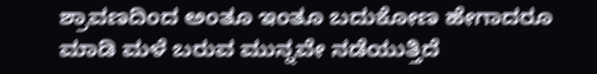ಶ್ರಾವಣದಿಂದ ಅಂತೂ ಇಂತೂ ಬದುಕೋಣ ಹೇಗಾದರೂ ಮಾಡಿ ಮಳೆ ಬರುವ ಮುನ್ನವೇ ನಡೆಯುತ್ತಿದೆ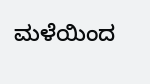ಮಳೆಯಿಂದ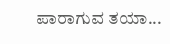ಪಾರಾಗುವ ತಯಾ...